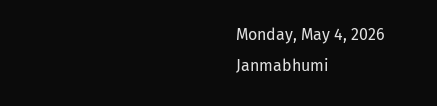Monday, May 4, 2026
Janmabhumi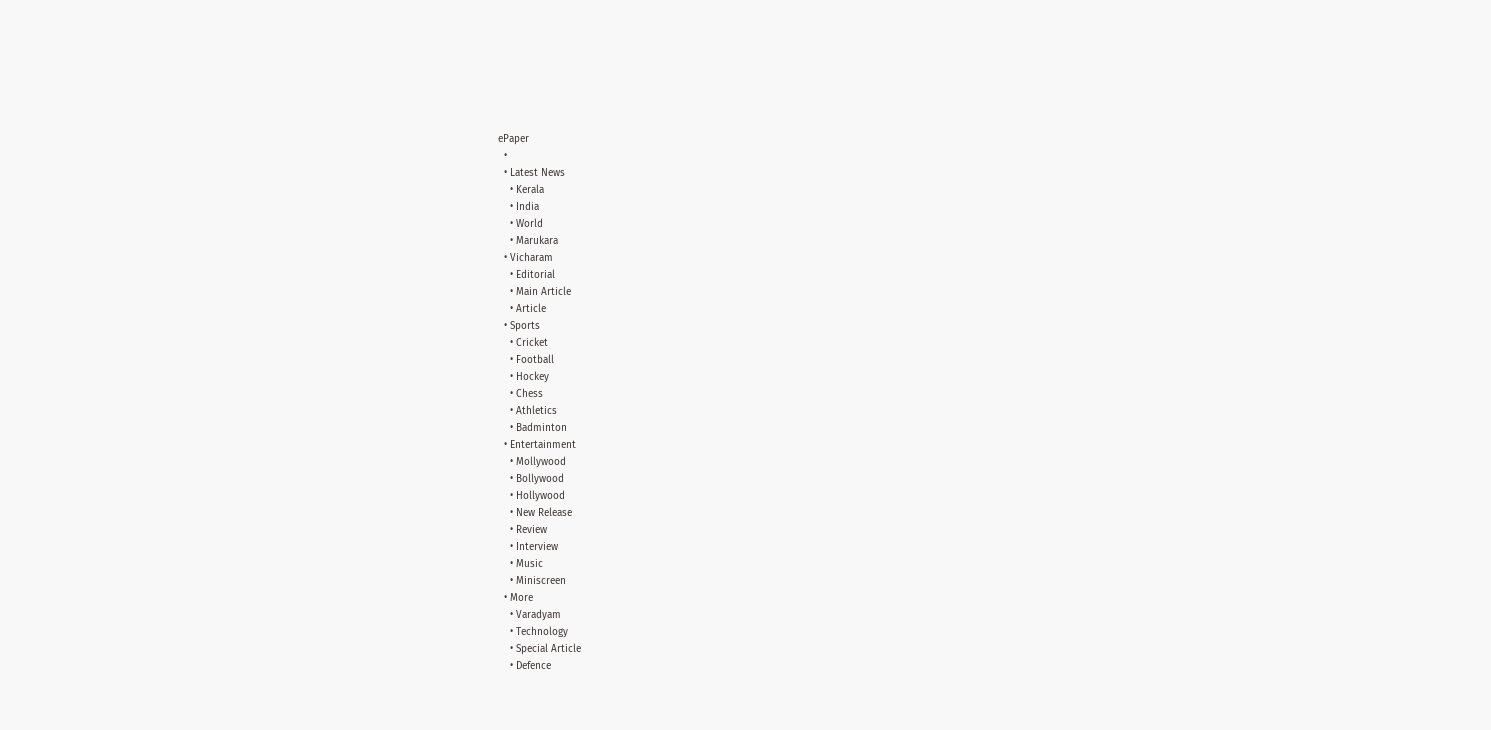ePaper
  •
  • Latest News
    • Kerala
    • India
    • World
    • Marukara
  • Vicharam
    • Editorial
    • Main Article
    • Article
  • Sports
    • Cricket
    • Football
    • Hockey
    • Chess
    • Athletics
    • Badminton
  • Entertainment
    • Mollywood
    • Bollywood
    • Hollywood
    • New Release
    • Review
    • Interview
    • Music
    • Miniscreen
  • More
    • Varadyam
    • Technology
    • Special Article
    • Defence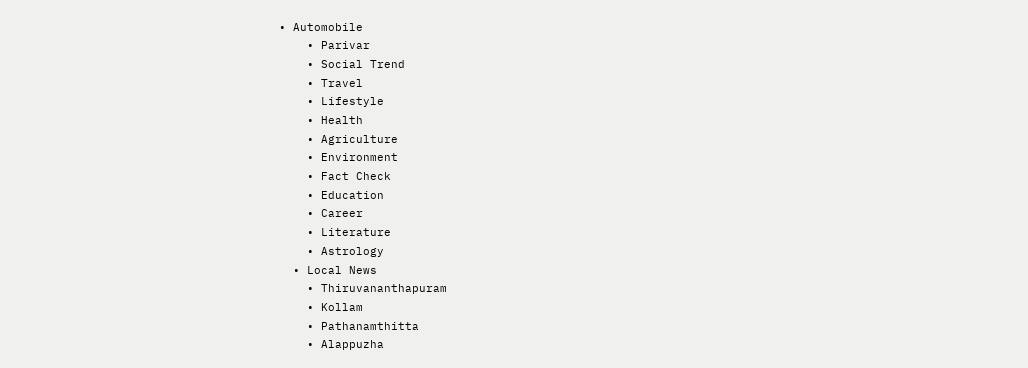• Automobile
    • Parivar
    • Social Trend
    • Travel
    • Lifestyle
    • Health
    • Agriculture
    • Environment
    • Fact Check
    • Education
    • Career
    • Literature
    • Astrology
  • Local News
    • Thiruvananthapuram
    • Kollam
    • Pathanamthitta
    • Alappuzha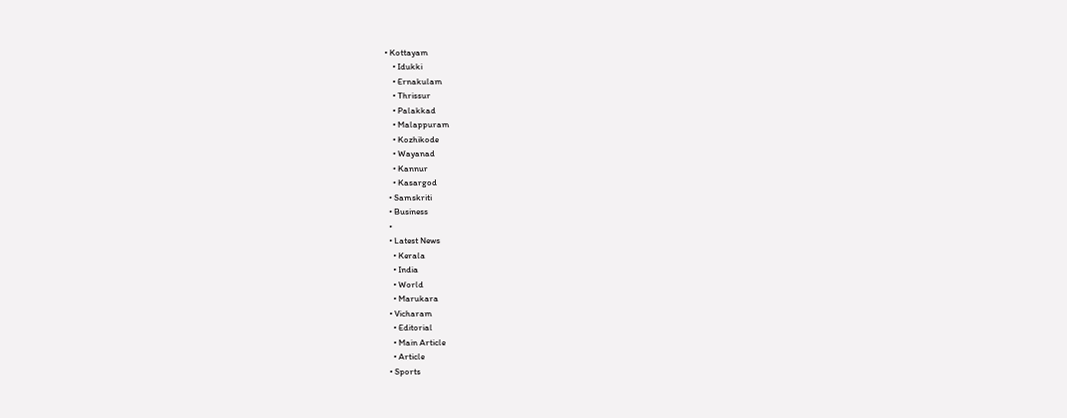• Kottayam
    • Idukki
    • Ernakulam
    • Thrissur
    • Palakkad
    • Malappuram
    • Kozhikode
    • Wayanad
    • Kannur
    • Kasargod
  • Samskriti
  • Business
  •
  • Latest News
    • Kerala
    • India
    • World
    • Marukara
  • Vicharam
    • Editorial
    • Main Article
    • Article
  • Sports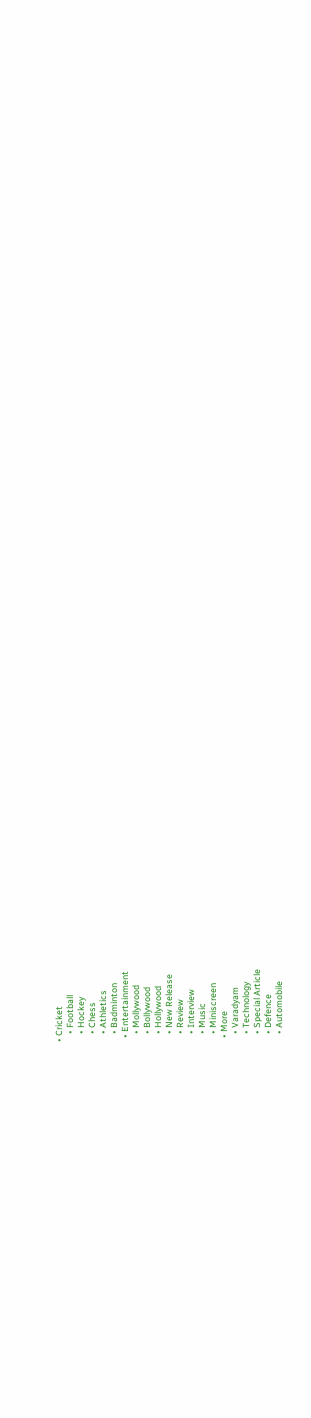• Cricket
    • Football
    • Hockey
    • Chess
    • Athletics
    • Badminton
  • Entertainment
    • Mollywood
    • Bollywood
    • Hollywood
    • New Release
    • Review
    • Interview
    • Music
    • Miniscreen
  • More
    • Varadyam
    • Technology
    • Special Article
    • Defence
    • Automobile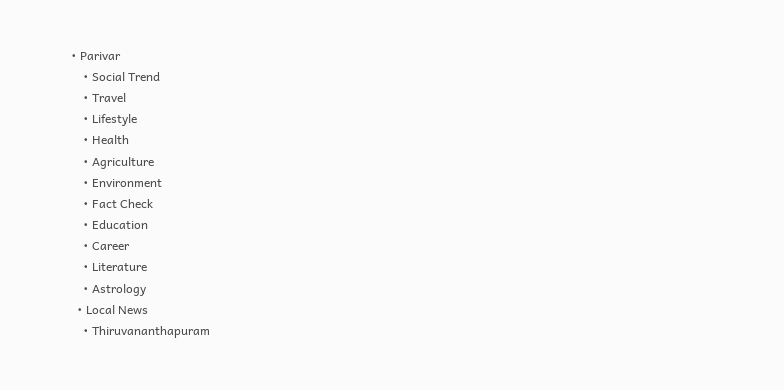• Parivar
    • Social Trend
    • Travel
    • Lifestyle
    • Health
    • Agriculture
    • Environment
    • Fact Check
    • Education
    • Career
    • Literature
    • Astrology
  • Local News
    • Thiruvananthapuram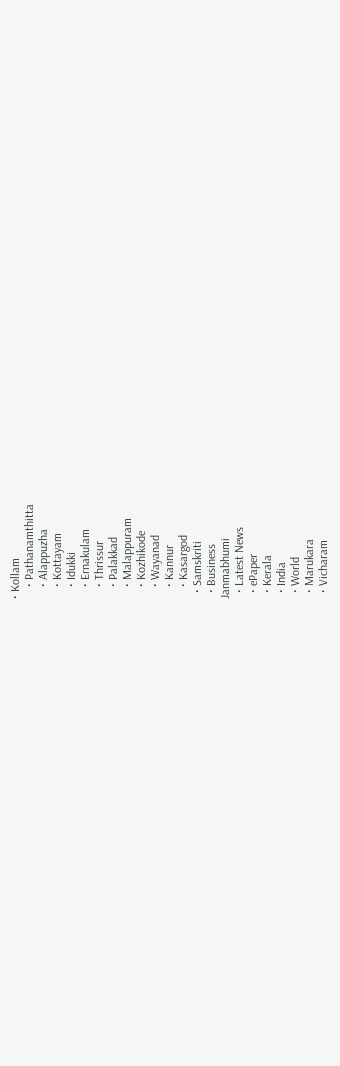• Kollam
    • Pathanamthitta
    • Alappuzha
    • Kottayam
    • Idukki
    • Ernakulam
    • Thrissur
    • Palakkad
    • Malappuram
    • Kozhikode
    • Wayanad
    • Kannur
    • Kasargod
  • Samskriti
  • Business
Janmabhumi
  • Latest News
  • ePaper
  • Kerala
  • India
  • World
  • Marukara
  • Vicharam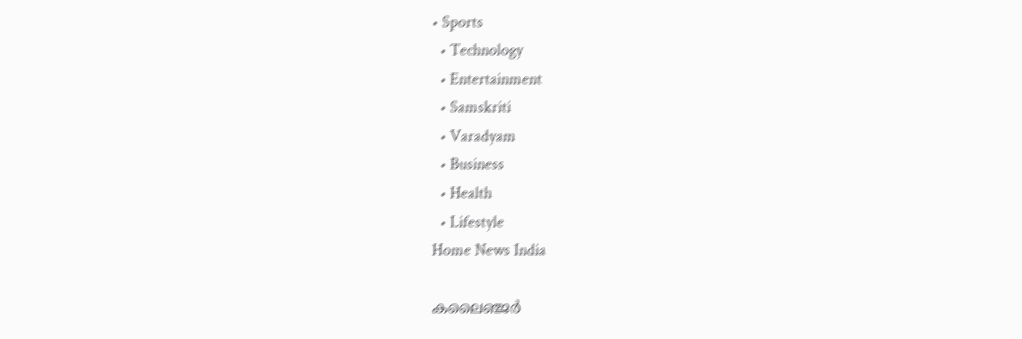• Sports
  • Technology
  • Entertainment
  • Samskriti
  • Varadyam
  • Business
  • Health
  • Lifestyle
Home News India

കലൈഞ്ജര്‍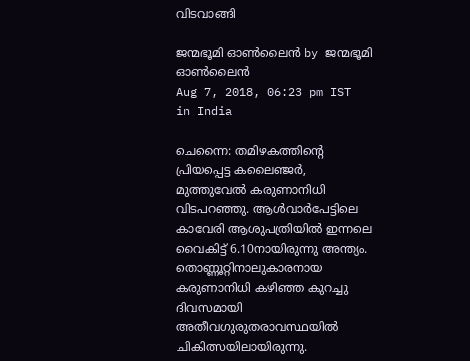വിടവാങ്ങി

ജന്മഭൂമി ഓണ്‍ലൈന്‍ by ജന്മഭൂമി ഓണ്‍ലൈന്‍
Aug 7, 2018, 06:23 pm IST
in India

ചെന്നൈ: തമിഴകത്തിന്റെ പ്രിയപ്പെട്ട കലൈഞ്ജര്‍, മുത്തുവേല്‍ കരുണാനിധി വിടപറഞ്ഞു. ആള്‍വാര്‍പേട്ടിലെ കാവേരി ആശുപത്രിയില്‍ ഇന്നലെ വൈകിട്ട് 6.10നായിരുന്നു അന്ത്യം. തൊണ്ണൂറ്റിനാലുകാരനായ കരുണാനിധി കഴിഞ്ഞ കുറച്ചു ദിവസമായി അതീവഗുരുതരാവസ്ഥയില്‍ ചികിത്സയിലായിരുന്നു.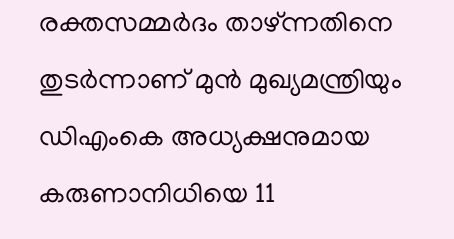രക്തസമ്മര്‍ദം താഴ്ന്നതിനെ തുടര്‍ന്നാണ് മുന്‍ മുഖ്യമന്ത്രിയും ഡിഎംകെ അധ്യക്ഷനുമായ കരുണാനിധിയെ 11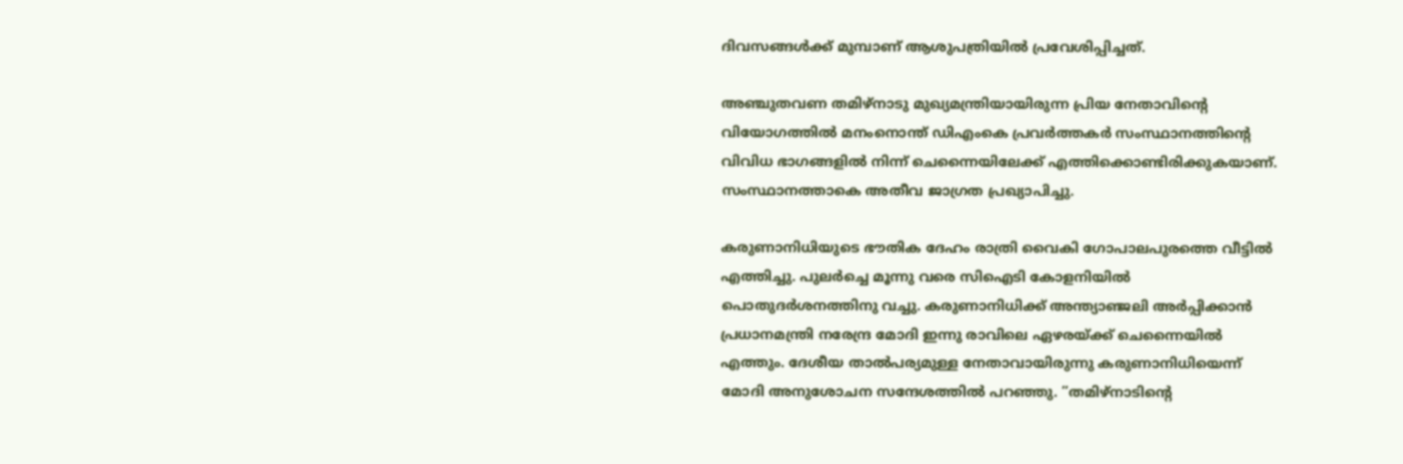ദിവസങ്ങള്‍ക്ക് മുമ്പാണ് ആശുപത്രിയില്‍ പ്രവേശിപ്പിച്ചത്.

അഞ്ചുതവണ തമിഴ്‌നാടു മുഖ്യമന്ത്രിയായിരുന്ന പ്രിയ നേതാവിന്റെ വിയോഗത്തില്‍ മനംനൊന്ത് ഡിഎംകെ പ്രവര്‍ത്തകര്‍ സംസ്ഥാനത്തിന്റെ വിവിധ ഭാഗങ്ങളില്‍ നിന്ന് ചെന്നൈയിലേക്ക് എത്തിക്കൊണ്ടിരിക്കുകയാണ്. സംസ്ഥാനത്താകെ അതീവ ജാഗ്രത പ്രഖ്യാപിച്ചു.

കരുണാനിധിയുടെ ഭൗതിക ദേഹം രാത്രി വൈകി ഗോപാലപുരത്തെ വീട്ടില്‍ എത്തിച്ചു. പുലര്‍ച്ചെ മൂന്നു വരെ സിഐടി കോളനിയില്‍ പൊതുദര്‍ശനത്തിനു വച്ചു. കരുണാനിധിക്ക് അന്ത്യാഞ്ജലി അര്‍പ്പിക്കാന്‍ പ്രധാനമന്ത്രി നരേന്ദ്ര മോദി ഇന്നു രാവിലെ ഏഴരയ്‌ക്ക് ചെന്നൈയില്‍ എത്തും. ദേശീയ താല്‍പര്യമുള്ള നേതാവായിരുന്നു കരുണാനിധിയെന്ന് മോദി അനുശോചന സന്ദേശത്തില്‍ പറഞ്ഞു. ”തമിഴ്‌നാടിന്റെ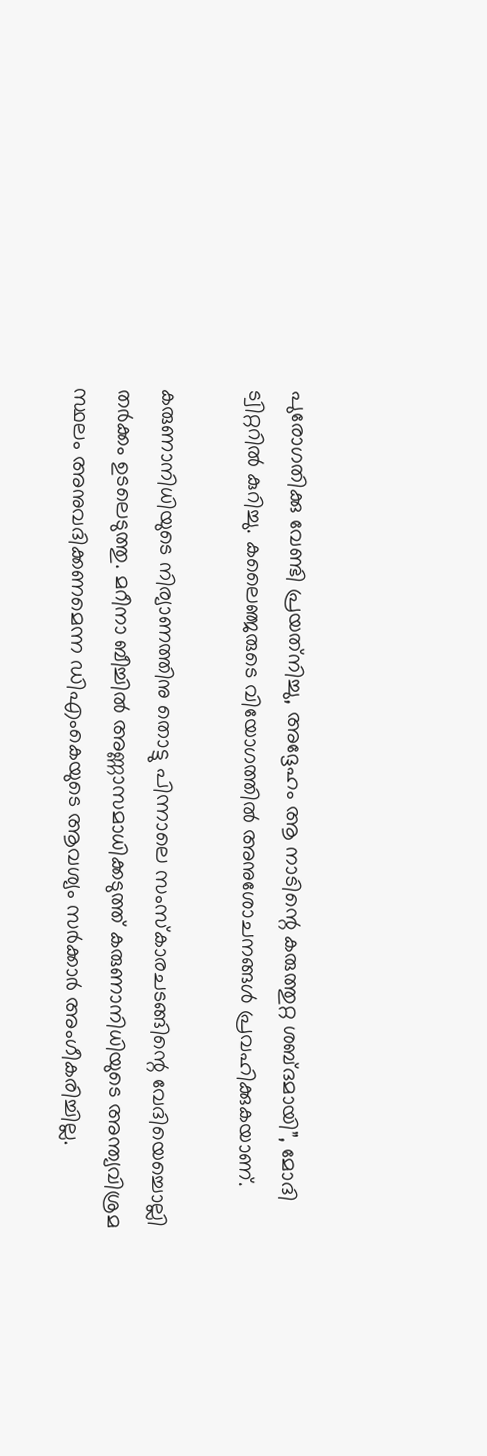പുരോഗതിക്കു വേണ്ടി പ്രയത്‌നിച്ചു, അദ്ദേഹം ആ നാടിന്റെ കരുത്തുറ്റ ശബ്ദമായി”, മോദി ട്വിറ്ററില്‍ കുറിച്ചു. കലൈഞ്ജരുടെ വിയോഗത്തില്‍ അനുശോചനങ്ങള്‍ പ്രവഹിക്കുകയാണ്.

കരുണാനിധിയുടെ നിര്യാണത്തിനു തൊട്ടു പിന്നാലെ സംസ്‌കാരചടങ്ങിന്റെ വേദിയെച്ചൊല്ലി തര്‍ക്കം ഉടലെടുത്തു. മറീനാ ബീച്ചില്‍ അണ്ണാസമാധിക്കടുത്ത് കരുണാനിധിയുടെ അന്ത്യവിശ്രമ സ്ഥലം അനുവദിക്കണമെന്ന ഡിഎംകെയുടെ ആവശ്യം സര്‍ക്കാര്‍ അംഗീകരിച്ചില്ല.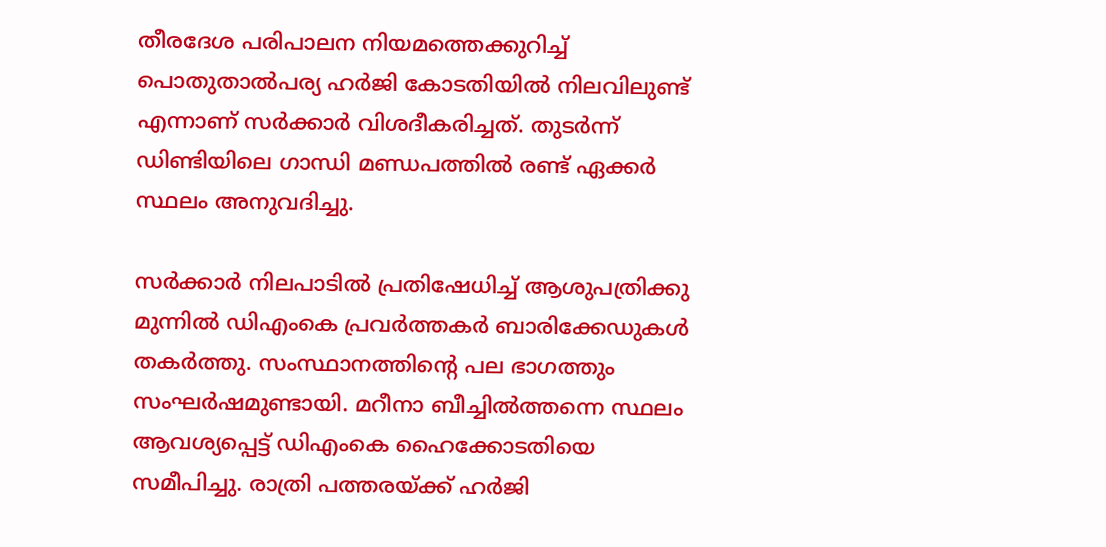തീരദേശ പരിപാലന നിയമത്തെക്കുറിച്ച് പൊതുതാല്‍പര്യ ഹര്‍ജി കോടതിയില്‍ നിലവിലുണ്ട് എന്നാണ് സര്‍ക്കാര്‍ വിശദീകരിച്ചത്. തുടര്‍ന്ന് ഡിണ്ടിയിലെ ഗാന്ധി മണ്ഡപത്തില്‍ രണ്ട് ഏക്കര്‍ സ്ഥലം അനുവദിച്ചു.

സര്‍ക്കാര്‍ നിലപാടില്‍ പ്രതിഷേധിച്ച് ആശുപത്രിക്കു മുന്നില്‍ ഡിഎംകെ പ്രവര്‍ത്തകര്‍ ബാരിക്കേഡുകള്‍ തകര്‍ത്തു. സംസ്ഥാനത്തിന്റെ പല ഭാഗത്തും സംഘര്‍ഷമുണ്ടായി. മറീനാ ബീച്ചില്‍ത്തന്നെ സ്ഥലം ആവശ്യപ്പെട്ട് ഡിഎംകെ ഹൈക്കോടതിയെ സമീപിച്ചു. രാത്രി പത്തരയ്‌ക്ക് ഹര്‍ജി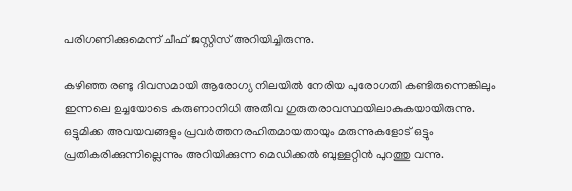പരിഗണിക്കുമെന്ന് ചീഫ് ജസ്റ്റിസ് അറിയിച്ചിരുന്നു.

കഴിഞ്ഞ രണ്ടു ദിവസമായി ആരോഗ്യ നിലയില്‍ നേരിയ പുരോഗതി കണ്ടിരുന്നെങ്കിലും ഇന്നലെ ഉച്ചയോടെ കരുണാനിധി അതീവ ഗുരുതരാവസ്ഥയിലാകുകയായിരുന്നു. ഒട്ടുമിക്ക അവയവങ്ങളും പ്രവര്‍ത്തനരഹിതമായതായും മരുന്നുകളോട് ഒട്ടും പ്രതികരിക്കുന്നില്ലെന്നും അറിയിക്കുന്ന മെഡിക്കല്‍ ബുള്ളറ്റിന്‍ പുറത്തു വന്നു.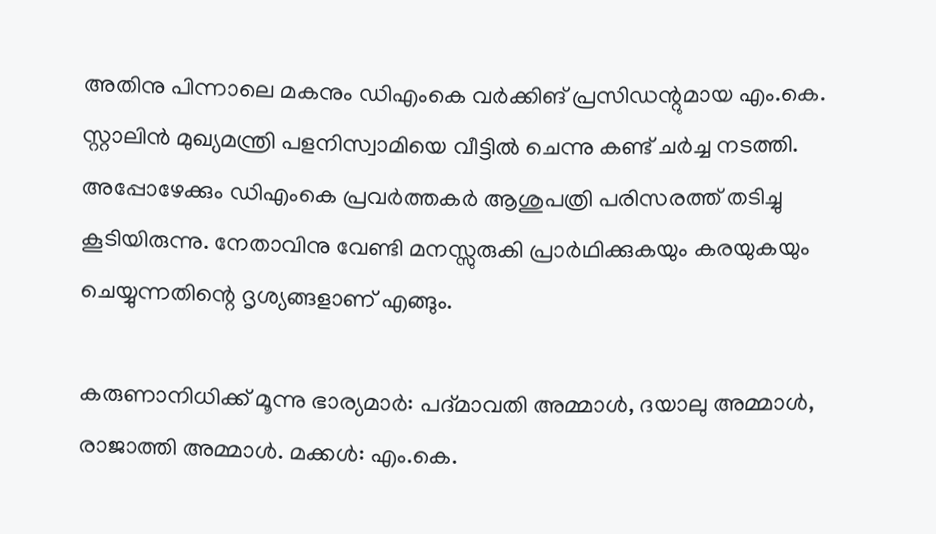അതിനു പിന്നാലെ മകനും ഡിഎംകെ വര്‍ക്കിങ് പ്രസിഡന്റുമായ എം.കെ. സ്റ്റാലിന്‍ മുഖ്യമന്ത്രി പളനിസ്വാമിയെ വീട്ടില്‍ ചെന്നു കണ്ട് ചര്‍ച്ച നടത്തി. അപ്പോഴേക്കും ഡിഎംകെ പ്രവര്‍ത്തകര്‍ ആശുപത്രി പരിസരത്ത് തടിച്ചു കൂടിയിരുന്നു. നേതാവിനു വേണ്ടി മനസ്സുരുകി പ്രാര്‍ഥിക്കുകയും കരയുകയും ചെയ്യുന്നതിന്റെ ദൃശ്യങ്ങളാണ് എങ്ങും.

കരുണാനിധിക്ക് മൂന്നു ഭാര്യമാര്‍: പദ്മാവതി അമ്മാള്‍, ദയാലു അമ്മാള്‍, രാജാത്തി അമ്മാള്‍. മക്കള്‍: എം.കെ.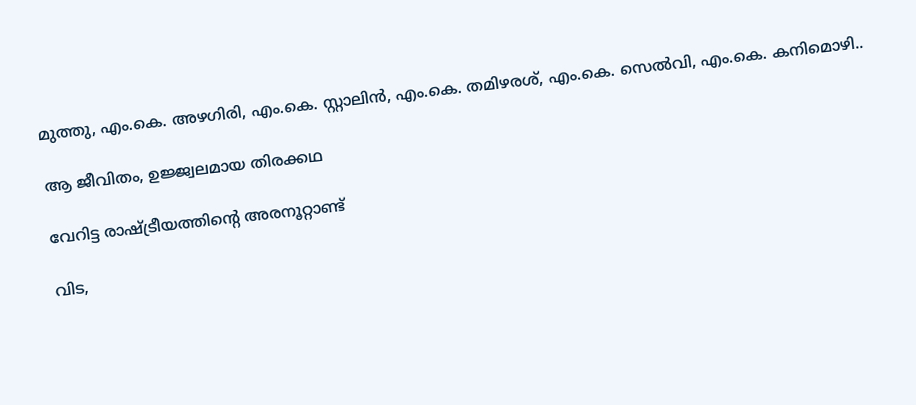മുത്തു, എം.കെ. അഴഗിരി, എം.കെ. സ്റ്റാലിന്‍, എം.കെ. തമിഴരശ്, എം.കെ. സെല്‍വി, എം.കെ. കനിമൊഴി..

ആ ജീവിതം, ഉജ്ജ്വലമായ തിരക്കഥ

വേറിട്ട രാഷ്‌ട്രീയത്തിന്റെ അരനൂറ്റാണ്ട്

വിട,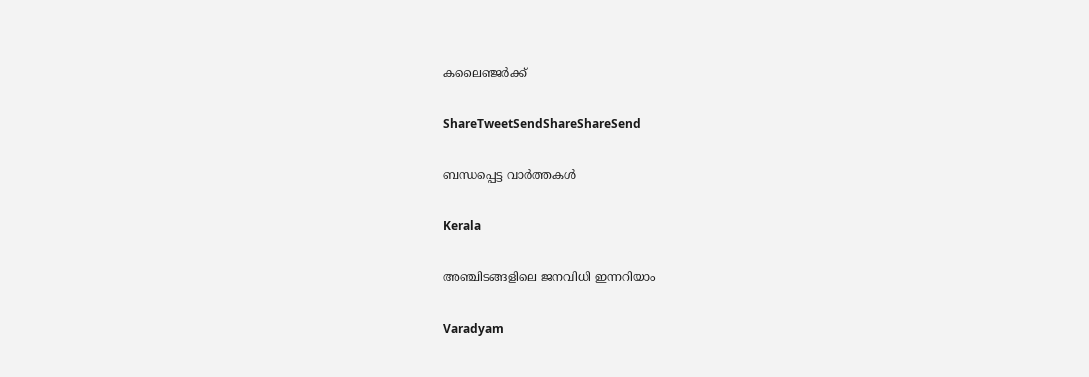കലൈഞ്ജര്‍ക്ക്

ShareTweetSendShareShareSend

ബന്ധപ്പെട്ട വാര്‍ത്തകള്‍

Kerala

അഞ്ചിടങ്ങളിലെ ജനവിധി ഇന്നറിയാം

Varadyam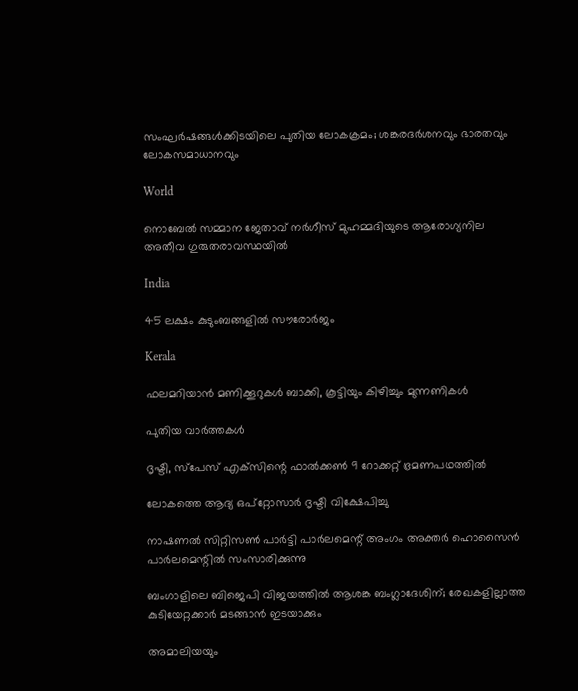സംഘര്‍ഷങ്ങള്‍ക്കിടയിലെ പുതിയ ലോകക്രമം; ശങ്കരദര്‍ശനവും ഭാരതവും ലോകസമാധാനവും

World

നൊബേല്‍ സമ്മാന ജേതാവ് നര്‍ഗീസ് മുഹമ്മദിയുടെ ആരോഗ്യനില അതീവ ഗുരുതരാവസ്ഥയില്‍

India

45 ലക്ഷം കുടുംബങ്ങളില്‍ സൗരോര്‍ജം

Kerala

ഫലമറിയാന്‍ മണിക്കൂറുകള്‍ ബാക്കി, കൂട്ടിയും കിഴിച്ചും മുന്നണികള്‍

പുതിയ വാര്‍ത്തകള്‍

ദൃഷ്ടി, സ്‌പേസ് എക്‌സിന്റെ ഫാല്‍ക്കണ്‍ 9 റോക്കറ്റ് ഭ്രമണപഥത്തില്‍

ലോകത്തെ ആദ്യ ഒപ്‌റ്റോസാര്‍ ദൃഷ്ടി വിക്ഷേപിച്ചു

നാഷണല്‍ സിറ്റിസണ്‍ പാര്‍ട്ടി പാര്‍ലമെന്റ് അംഗം അക്തര്‍ ഹൊസൈന്‍ പാര്‍ലമെന്റില്‍ സംസാരിക്കുന്നു

ബംഗാളിലെ ബിജെപി വിജയത്തില്‍ ആശങ്ക ബംഗ്ലാദേശിന്; രേഖകളില്ലാത്ത കുടിയേറ്റക്കാര്‍ മടങ്ങാന്‍ ഇടയാക്കും

അമാലിയയും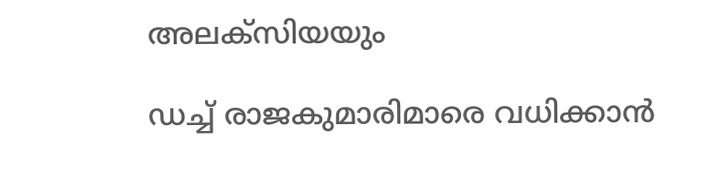അലക്സിയയും

ഡച്ച് രാജകുമാരിമാരെ വധിക്കാന്‍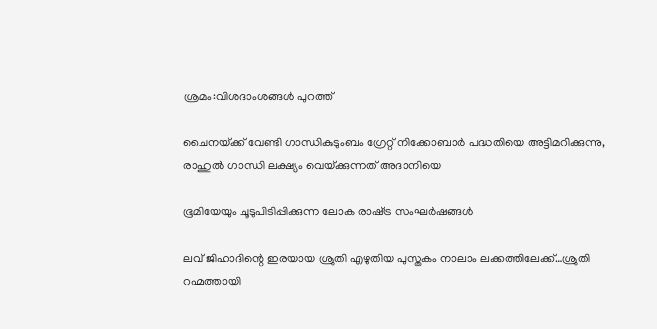ശ്രമം:വിശദാംശങ്ങള്‍ പുറത്ത്

ചൈനയ്‌ക്ക് വേണ്ടി ഗാന്ധികുടുംബം ഗ്രേറ്റ് നിക്കോബാര്‍ പദ്ധതിയെ അട്ടിമറിക്കുന്നു, രാഹുല്‍ ഗാന്ധി ലക്ഷ്യം വെയ്‌ക്കുന്നത് അദാനിയെ

ഭൂമിയേയും ചൂടുപിടിപ്പിക്കുന്ന ലോക രാഷ്‌ട്ര സംഘര്‍ഷങ്ങള്‍

ലവ് ജിഹാദിന്റെ ഇരയായ ശ്രുതി എഴുതിയ പുസ്തകം നാലാം ലക്കത്തിലേക്ക്…ശ്രുതി റഹ്മത്തായി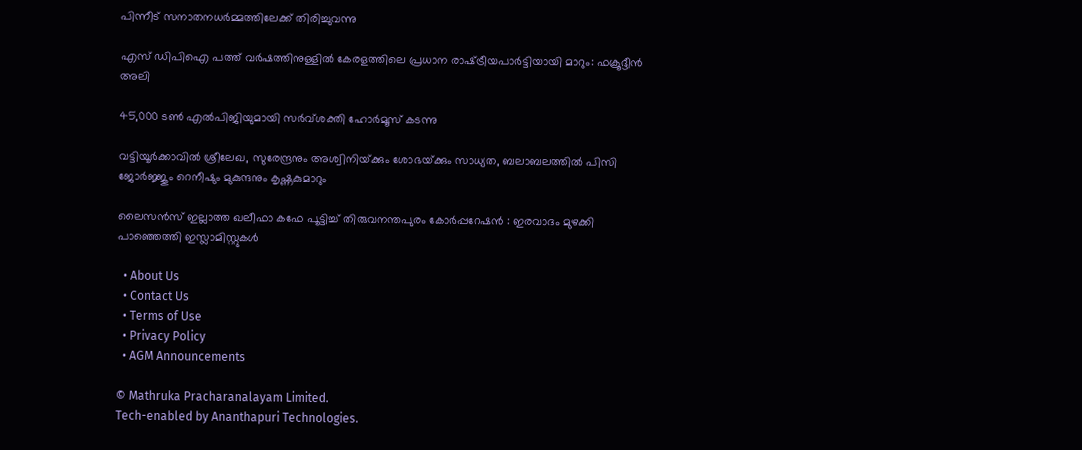പിന്നീട് സനാതനധര്‍മ്മത്തിലേക്ക് തിരിച്ചുവന്നു

എസ് ഡിപിഐ പത്ത് വര്‍ഷത്തിനുള്ളില്‍ കേരളത്തിലെ പ്രധാന രാഷ്‌ട്രീയപാര്‍ട്ടിയായി മാറും: ഫക്രൂദ്ദീന്‍ അലി

45,000 ടണ്‍ എല്‍പിജിയുമായി സര്‍വ്ശക്തി ഹോര്‍മൂസ് കടന്നു

വട്ടിയൂര്‍ക്കാവില്‍ ശ്രീലേഖ, സുരേന്ദ്രനും അശ്വിനിയ്‌ക്കും ശോഭയ്‌ക്കും സാധ്യത, ബലാബലത്തില്‍ പിസി ജോര്‍ജ്ജും റെനീഷും മുകുന്ദനും കൃഷ്ണകുമാറും

ലൈസൻസ് ഇല്ലാത്ത ഖലീഫാ കഫേ പൂട്ടിച്ച് തിരുവനന്തപുരം കോർപ്പറേഷൻ : ഇരവാദം മുഴക്കി പാഞ്ഞെത്തി ഇസ്ലാമിസ്റ്റുകൾ

  • About Us
  • Contact Us
  • Terms of Use
  • Privacy Policy
  • AGM Announcements

© Mathruka Pracharanalayam Limited.
Tech-enabled by Ananthapuri Technologies.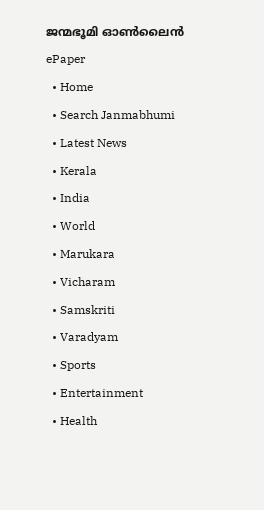ജന്മഭൂമി ഓണ്‍ലൈന്‍
ePaper
  • Home
  • Search Janmabhumi
  • Latest News
  • Kerala
  • India
  • World
  • Marukara
  • Vicharam
  • Samskriti
  • Varadyam
  • Sports
  • Entertainment
  • Health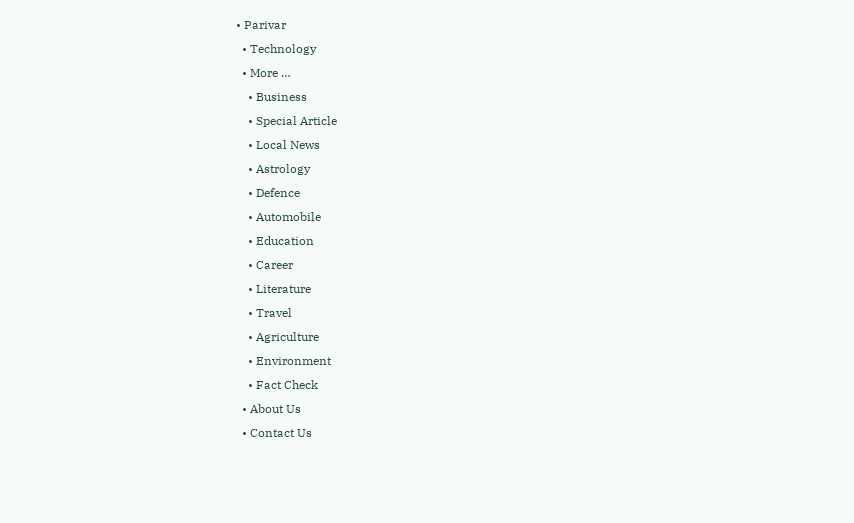• Parivar
  • Technology
  • More …
    • Business
    • Special Article
    • Local News
    • Astrology
    • Defence
    • Automobile
    • Education
    • Career
    • Literature
    • Travel
    • Agriculture
    • Environment
    • Fact Check
  • About Us
  • Contact Us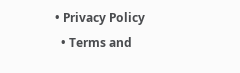• Privacy Policy
  • Terms and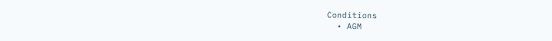Conditions
  • AGM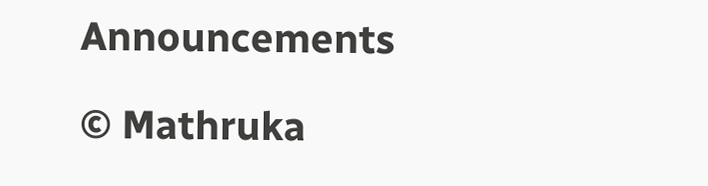Announcements

© Mathruka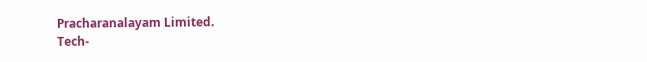Pracharanalayam Limited.
Tech-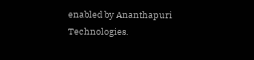enabled by Ananthapuri Technologies.